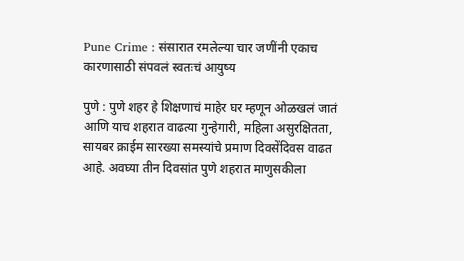Pune Crime : संसारात रमलेल्या चार जणींनी एकाच कारणासाठी संपवलं स्वतःचं आयुष्य

पुणे : पुणे शहर हे शिक्षणाचं माहेर घर म्हणून ओळखलं जातं आणि याच शहरात वाढत्या गुन्हेगारी, महिला असुरक्षितता, सायबर क्राईम सारख्या समस्यांचे प्रमाण दिवसेंदिवस वाढत आहे. अवघ्या तीन दिवसांत पुणे शहरात माणुसकीला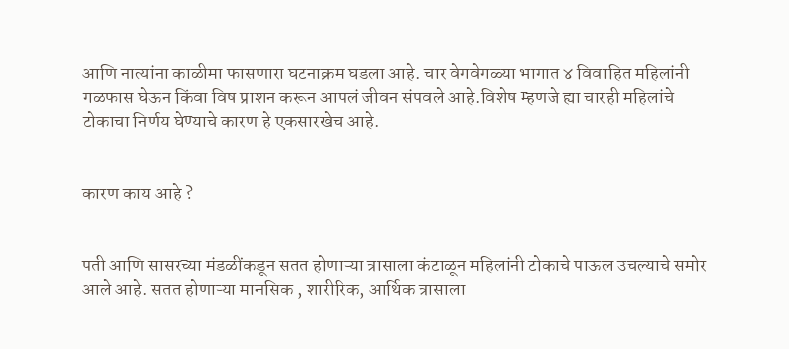आणि नात्यांना काळीमा फासणारा घटनाक्रम घडला आहे. चार वेगवेगळ्या भागात ४ विवाहित महिलांनी गळफास घेऊन किंवा विष प्राशन करून आपलं जीवन संपवले आहे.विशेष म्हणजे ह्या चारही महिलांचे टोकाचा निर्णय घेण्याचे कारण हे एकसारखेच आहे.


कारण काय आहे ?


पती आणि सासरच्या मंडळींकडून सतत होणाऱ्या त्रासाला कंटाळून महिलांनी टोकाचे पाऊल उचल्याचे समोर आले आहे. सतत होणाऱ्या मानसिक , शारीरिक, आर्थिक त्रासाला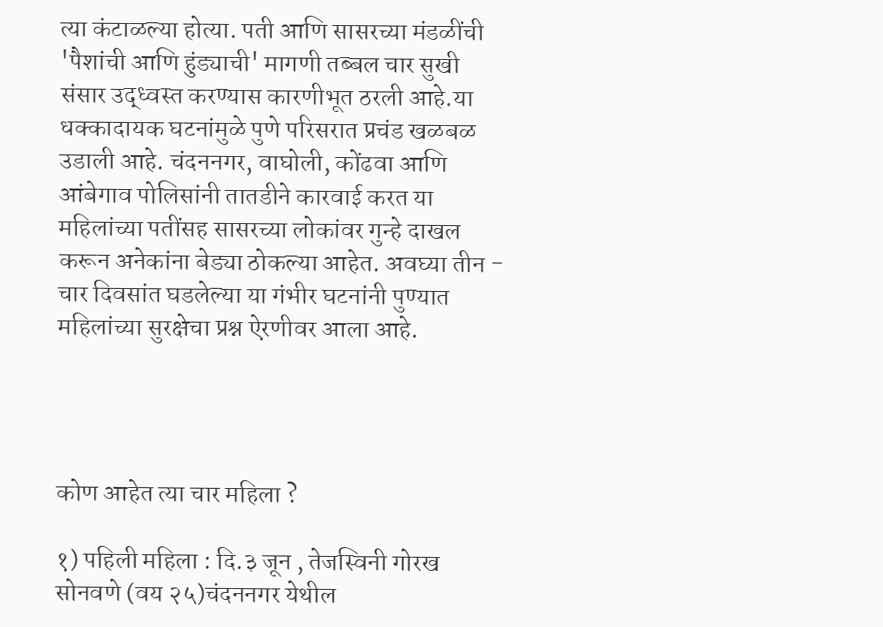त्या कंटाळल्या होत्या. पती आणि सासरच्या मंडळींची 'पैशांची आणि हुंड्याची' मागणी तब्बल चार सुखी संसार उद्ध्वस्त करण्यास कारणीभूत ठरली आहे.या धक्कादायक घटनांमुळे पुणे परिसरात प्रचंड खळबळ उडाली आहे. चंदननगर, वाघोली, कोंढवा आणि आंबेगाव पोलिसांनी तातडीने कारवाई करत या महिलांच्या पतींसह सासरच्या लोकांवर गुन्हे दाखल करून अनेकांना बेड्या ठोकल्या आहेत. अवघ्या तीन - चार दिवसांत घडलेल्या या गंभीर घटनांनी पुण्यात महिलांच्या सुरक्षेचा प्रश्न ऐरणीवर आला आहे.




कोण आहेत त्या चार महिला ?

१) पहिली महिला : दि.३ जून , तेजस्विनी गोरख सोनवणे (वय २५)चंदननगर येथील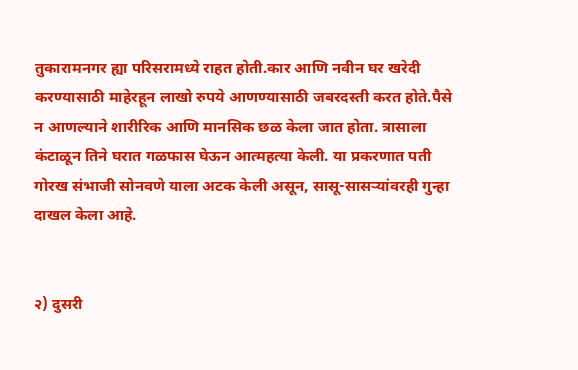तुकारामनगर ह्या परिसरामध्ये राहत होती.कार आणि नवीन घर खरेदी करण्यासाठी माहेरहून लाखो रुपये आणण्यासाठी जबरदस्ती करत होते.पैसे न आणल्याने शारीरिक आणि मानसिक छळ केला जात होता. त्रासाला कंटाळून तिने घरात गळफास घेऊन आत्महत्या केली. या प्रकरणात पती गोरख संभाजी सोनवणे याला अटक केली असून, सासू-सासऱ्यांवरही गुन्हा दाखल केला आहे.


२) दुसरी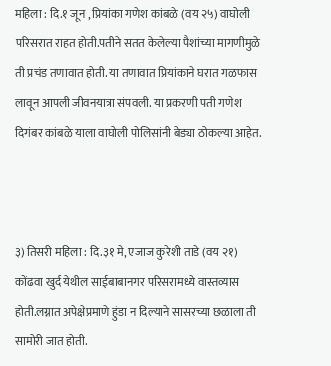महिला : दि.१ जून , प्रियांका गणेश कांबळे (वय २५) वाघोली परिसरात राहत होती.पतीने सतत केलेल्या पैशांच्या मागणीमुळे ती प्रचंड तणावात होती. या तणावात प्रियांकाने घरात गळफास लावून आपली जीवनयात्रा संपवली. या प्रकरणी पती गणेश दिगंबर कांबळे याला वाघोली पोलिसांनी बेड्या ठोकल्या आहेत.



३) तिसरी महिला : दि.३१ मे, एजाज कुरेशी ताडे (वय २१) कोंढवा खुर्द येथील साईबाबानगर परिसरामध्ये वास्तव्यास होती.लग्नात अपेक्षेप्रमाणे हुंडा न दिल्याने सासरच्या छळाला ती सामोरी जात होती.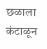छळाला कंटाळून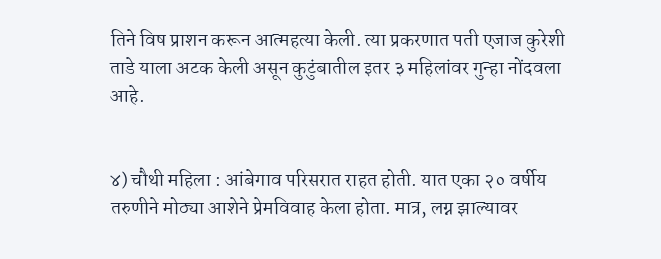तिने विष प्राशन करून आत्महत्या केली. त्या प्रकरणात पती एजाज कुरेशी ताडे याला अटक केली असून कुटुंबातील इतर ३ महिलांवर गुन्हा नोंदवला आहे.


४) चौथी महिला : आंबेगाव परिसरात राहत होती. यात एका २० वर्षीय तरुणीने मोठ्या आशेने प्रेमविवाह केला होता. मात्र, लग्न झाल्यावर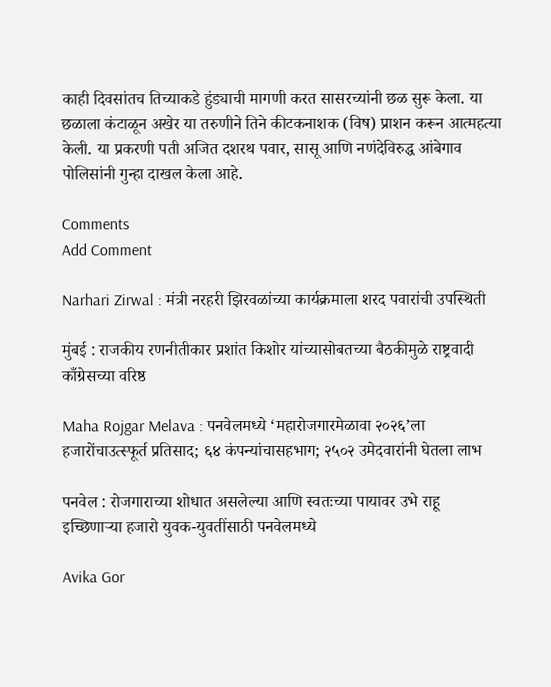काही दिवसांतच तिच्याकडे हुंड्याची मागणी करत सासरच्यांनी छळ सुरू केला. या छळाला कंटाळून अखेर या तरुणीने तिने कीटकनाशक (विष) प्राशन करून आत्महत्या केली. या प्रकरणी पती अजित दशरथ पवार, सासू आणि नणंदेविरुद्ध आंबेगाव पोलिसांनी गुन्हा दाखल केला आहे.

Comments
Add Comment

Narhari Zirwal : मंत्री नरहरी झिरवळांच्या कार्यक्रमाला शरद पवारांची उपस्थिती

मुंबई : राजकीय रणनीतीकार प्रशांत किशोर यांच्यासोबतच्या बैठकीमुळे राष्ट्रवादी काँग्रेसच्या वरिष्ठ

Maha Rojgar Melava : पनवेलमध्ये ‘महारोजगारमेळावा २०२६’ला हजारोंचाउत्स्फूर्त प्रतिसाद; ६४ कंपन्यांचासहभाग; २५०२ उमेदवारांनी घेतला लाभ

पनवेल : रोजगाराच्या शोधात असलेल्या आणि स्वतःच्या पायावर उभे राहू इच्छिणाऱ्या हजारो युवक-युवतींसाठी पनवेलमध्ये

Avika Gor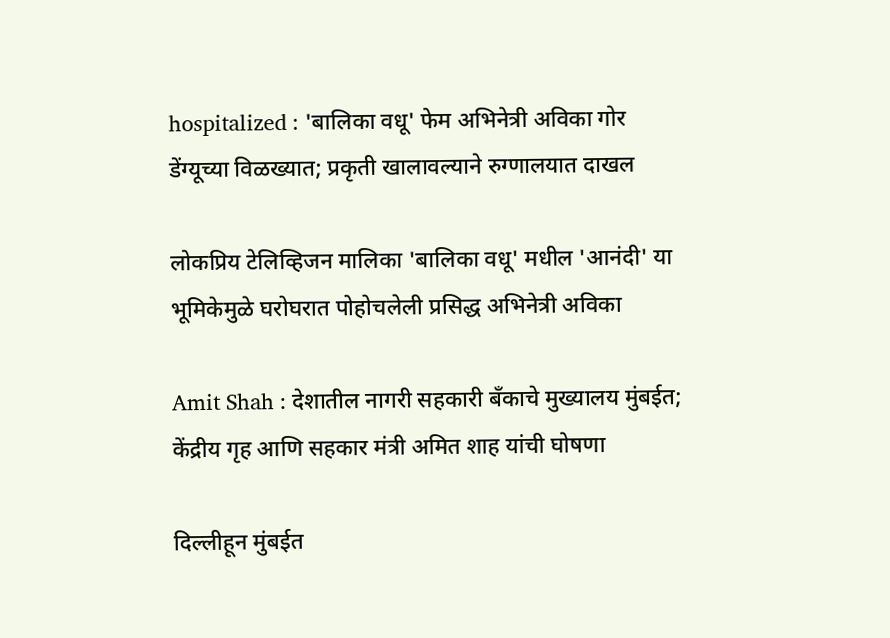hospitalized : 'बालिका वधू' फेम अभिनेत्री अविका गोर डेंग्यूच्या विळख्यात; प्रकृती खालावल्याने रुग्णालयात दाखल

लोकप्रिय टेलिव्हिजन मालिका 'बालिका वधू' मधील 'आनंदी' या भूमिकेमुळे घरोघरात पोहोचलेली प्रसिद्ध अभिनेत्री अविका

Amit Shah : देशातील नागरी सहकारी बँकाचे मुख्यालय मुंबईत; केंद्रीय गृह आणि सहकार मंत्री अमित शाह यांची घोषणा

दिल्लीहून मुंबईत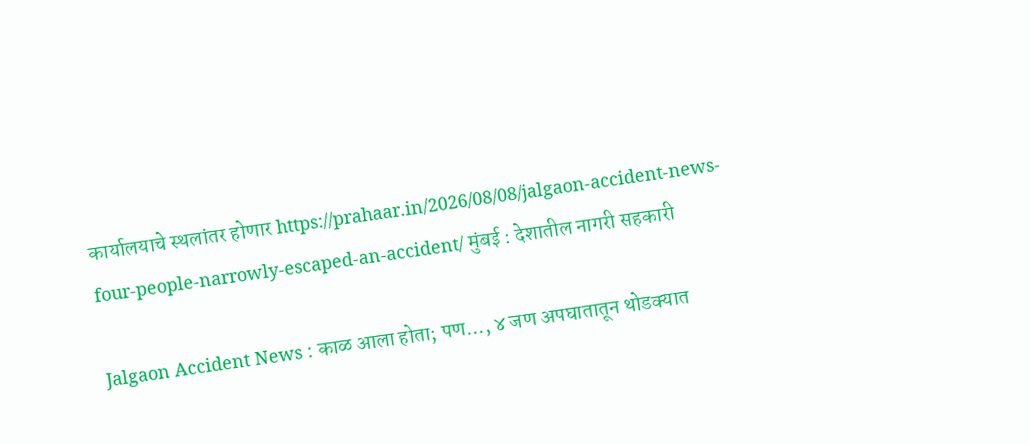कार्यालयाचे स्थलांतर होणार https://prahaar.in/2026/08/08/jalgaon-accident-news-four-people-narrowly-escaped-an-accident/ मुंबई : देशातील नागरी सहकारी

Jalgaon Accident News : काळ आला होता; पण..., ४ जण अपघातातून थोडक्यात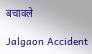बचावले

Jalgaon Accident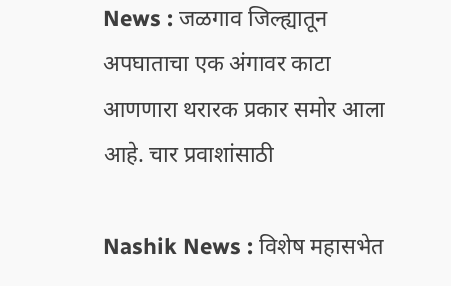News : जळगाव जिल्ह्यातून अपघाताचा एक अंगावर काटा आणणारा थरारक प्रकार समोर आला आहे. चार प्रवाशांसाठी

Nashik News : विशेष महासभेत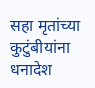सहा मृतांच्या कुटुंबीयांना धनादेश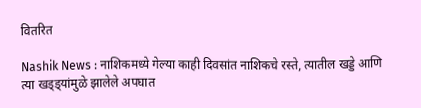वितरित

Nashik News : नाशिकमध्ये गेल्या काही दिवसांत नाशिकचे रस्ते, त्यातील खड्डे आणि त्या खड्ड्यांमुळे झालेले अपघात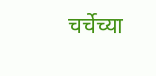चर्चेच्या